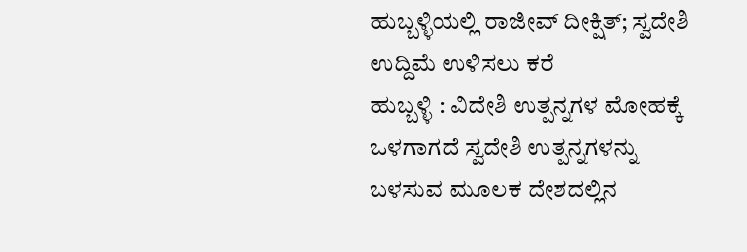ಹುಬ್ಬಳ್ಳಿಯಲ್ಲಿ ರಾಜೀವ್ ದೀಕ್ಷಿತ್; ಸ್ವದೇಶಿ ಉದ್ದಿಮೆ ಉಳಿಸಲು ಕರೆ
ಹುಬ್ಬಳ್ಳಿ : ವಿದೇಶಿ ಉತ್ಪನ್ನಗಳ ಮೋಹಕ್ಕೆ ಒಳಗಾಗದೆ ಸ್ವದೇಶಿ ಉತ್ಪನ್ನಗಳನ್ನು ಬಳಸುವ ಮೂಲಕ ದೇಶದಲ್ಲಿನ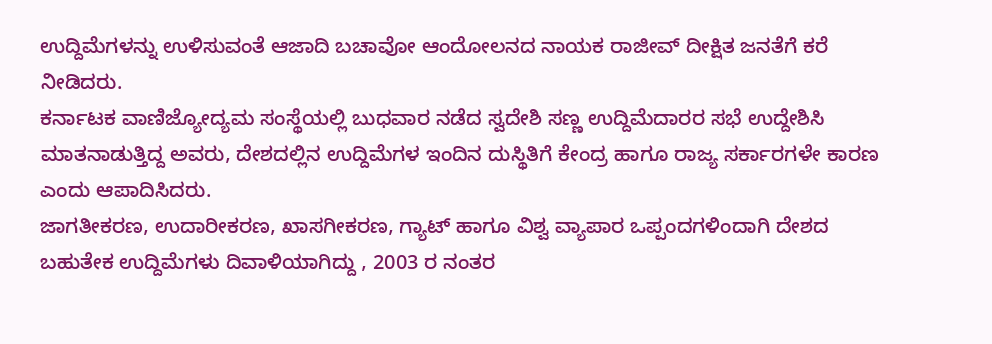ಉದ್ದಿಮೆಗಳನ್ನು ಉಳಿಸುವಂತೆ ಆಜಾದಿ ಬಚಾವೋ ಆಂದೋಲನದ ನಾಯಕ ರಾಜೀವ್ ದೀಕ್ಷಿತ ಜನತೆಗೆ ಕರೆ ನೀಡಿದರು.
ಕರ್ನಾಟಕ ವಾಣಿಜ್ಯೋದ್ಯಮ ಸಂಸ್ಥೆಯಲ್ಲಿ ಬುಧವಾರ ನಡೆದ ಸ್ವದೇಶಿ ಸಣ್ಣ ಉದ್ದಿಮೆದಾರರ ಸಭೆ ಉದ್ದೇಶಿಸಿ ಮಾತನಾಡುತ್ತಿದ್ದ ಅವರು, ದೇಶದಲ್ಲಿನ ಉದ್ದಿಮೆಗಳ ಇಂದಿನ ದುಸ್ಥಿತಿಗೆ ಕೇಂದ್ರ ಹಾಗೂ ರಾಜ್ಯ ಸರ್ಕಾರಗಳೇ ಕಾರಣ ಎಂದು ಆಪಾದಿಸಿದರು.
ಜಾಗತೀಕರಣ, ಉದಾರೀಕರಣ, ಖಾಸಗೀಕರಣ, ಗ್ಯಾಟ್ ಹಾಗೂ ವಿಶ್ವ ವ್ಯಾಪಾರ ಒಪ್ಪಂದಗಳಿಂದಾಗಿ ದೇಶದ ಬಹುತೇಕ ಉದ್ದಿಮೆಗಳು ದಿವಾಳಿಯಾಗಿದ್ದು , 2003 ರ ನಂತರ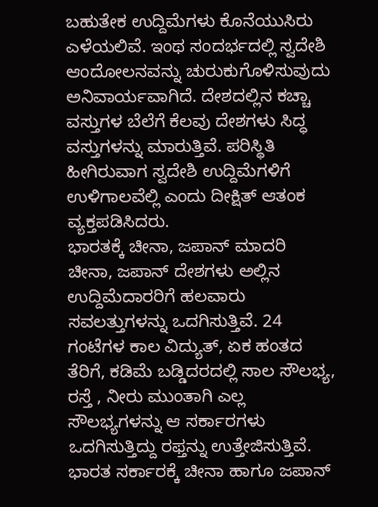ಬಹುತೇಕ ಉದ್ದಿಮೆಗಳು ಕೊನೆಯುಸಿರು ಎಳೆಯಲಿವೆ. ಇಂಥ ಸಂದರ್ಭದಲ್ಲಿ ಸ್ವದೇಶಿ ಆಂದೋಲನವನ್ನು ಚುರುಕುಗೊಳಿಸುವುದು ಅನಿವಾರ್ಯವಾಗಿದೆ. ದೇಶದಲ್ಲಿನ ಕಚ್ಚಾ ವಸ್ತುಗಳ ಬೆಲೆಗೆ ಕೆಲವು ದೇಶಗಳು ಸಿದ್ಧ ವಸ್ತುಗಳನ್ನು ಮಾರುತ್ತಿವೆ. ಪರಿಸ್ಥಿತಿ ಹೀಗಿರುವಾಗ ಸ್ವದೇಶಿ ಉದ್ದಿಮೆಗಳಿಗೆ ಉಳಿಗಾಲವೆಲ್ಲಿ ಎಂದು ದೀಕ್ಷಿತ್ ಆತಂಕ ವ್ಯಕ್ತಪಡಿಸಿದರು.
ಭಾರತಕ್ಕೆ ಚೀನಾ, ಜಪಾನ್ ಮಾದರಿ
ಚೀನಾ, ಜಪಾನ್ ದೇಶಗಳು ಅಲ್ಲಿನ ಉದ್ದಿಮೆದಾರರಿಗೆ ಹಲವಾರು ಸವಲತ್ತುಗಳನ್ನು ಒದಗಿಸುತ್ತಿವೆ. 24 ಗಂಟೆಗಳ ಕಾಲ ವಿದ್ಯುತ್, ಏಕ ಹಂತದ ತೆರಿಗೆ, ಕಡಿಮೆ ಬಡ್ಡಿದರದಲ್ಲಿ ಸಾಲ ಸೌಲಭ್ಯ, ರಸ್ತೆ , ನೀರು ಮುಂತಾಗಿ ಎಲ್ಲ ಸೌಲಭ್ಯಗಳನ್ನು ಆ ಸರ್ಕಾರಗಳು ಒದಗಿಸುತ್ತಿದ್ದು ರಫ್ತನ್ನು ಉತ್ತೇಜಿಸುತ್ತಿವೆ. ಭಾರತ ಸರ್ಕಾರಕ್ಕೆ ಚೀನಾ ಹಾಗೂ ಜಪಾನ್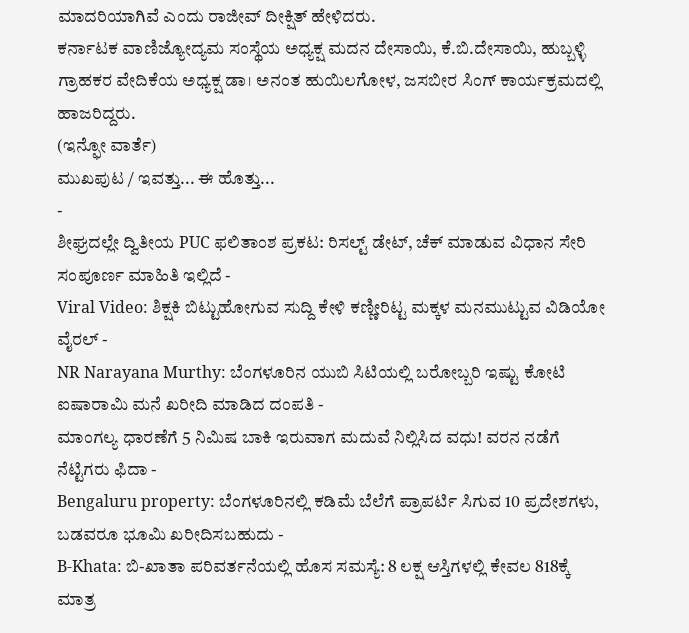ಮಾದರಿಯಾಗಿವೆ ಎಂದು ರಾಜೀವ್ ದೀಕ್ಷಿತ್ ಹೇಳಿದರು.
ಕರ್ನಾಟಕ ವಾಣಿಜ್ಯೋದ್ಯಮ ಸಂಸ್ಥೆಯ ಅಧ್ಯಕ್ಷ ಮದನ ದೇಸಾಯಿ, ಕೆ.ಬಿ.ದೇಸಾಯಿ, ಹುಬ್ಬಳ್ಳಿ ಗ್ರಾಹಕರ ವೇದಿಕೆಯ ಅಧ್ಯಕ್ಷ ಡಾ। ಅನಂತ ಹುಯಿಲಗೋಳ, ಜಸಬೀರ ಸಿಂಗ್ ಕಾರ್ಯಕ್ರಮದಲ್ಲಿ ಹಾಜರಿದ್ದರು.
(ಇನ್ಫೋ ವಾರ್ತೆ)
ಮುಖಪುಟ / ಇವತ್ತು... ಈ ಹೊತ್ತು...
-
ಶೀಘ್ರದಲ್ಲೇ ದ್ವಿತೀಯ PUC ಫಲಿತಾಂಶ ಪ್ರಕಟ: ರಿಸಲ್ಟ್ ಡೇಟ್, ಚೆಕ್ ಮಾಡುವ ವಿಧಾನ ಸೇರಿ ಸಂಪೂರ್ಣ ಮಾಹಿತಿ ಇಲ್ಲಿದೆ -
Viral Video: ಶಿಕ್ಷಕಿ ಬಿಟ್ಟುಹೋಗುವ ಸುದ್ದಿ ಕೇಳಿ ಕಣ್ಣೀರಿಟ್ಟ ಮಕ್ಕಳ ಮನಮುಟ್ಟುವ ವಿಡಿಯೋ ವೈರಲ್ -
NR Narayana Murthy: ಬೆಂಗಳೂರಿನ ಯುಬಿ ಸಿಟಿಯಲ್ಲಿ ಬರೋಬ್ಬರಿ ಇಷ್ಟು ಕೋಟಿ ಐಷಾರಾಮಿ ಮನೆ ಖರೀದಿ ಮಾಡಿದ ದಂಪತಿ -
ಮಾಂಗಲ್ಯ ಧಾರಣೆಗೆ 5 ನಿಮಿಷ ಬಾಕಿ ಇರುವಾಗ ಮದುವೆ ನಿಲ್ಲಿಸಿದ ವಧು! ವರನ ನಡೆಗೆ ನೆಟ್ಟಿಗರು ಫಿದಾ -
Bengaluru property: ಬೆಂಗಳೂರಿನಲ್ಲಿ ಕಡಿಮೆ ಬೆಲೆಗೆ ಪ್ರಾಪರ್ಟಿ ಸಿಗುವ 10 ಪ್ರದೇಶಗಳು, ಬಡವರೂ ಭೂಮಿ ಖರೀದಿಸಬಹುದು -
B-Khata: ಬಿ-ಖಾತಾ ಪರಿವರ್ತನೆಯಲ್ಲಿ ಹೊಸ ಸಮಸ್ಯೆ: 8 ಲಕ್ಷ ಆಸ್ತಿಗಳಲ್ಲಿ ಕೇವಲ 818ಕ್ಕೆ ಮಾತ್ರ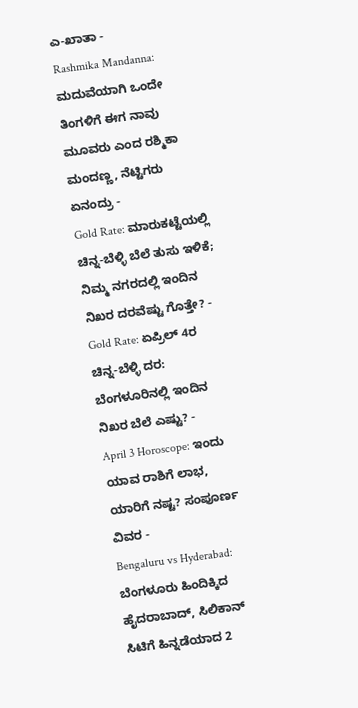ಎ-ಖಾತಾ -
Rashmika Mandanna: ಮದುವೆಯಾಗಿ ಒಂದೇ ತಿಂಗಳಿಗೆ ಈಗ ನಾವು ಮೂವರು ಎಂದ ರಶ್ಮಿಕಾ ಮಂದಣ್ಣ, ನೆಟ್ಟಿಗರು ಏನಂದ್ರು -
Gold Rate: ಮಾರುಕಟ್ಟೆಯಲ್ಲಿ ಚಿನ್ನ-ಬೆಳ್ಳಿ ಬೆಲೆ ತುಸು ಇಳಿಕೆ; ನಿಮ್ಮ ನಗರದಲ್ಲಿ ಇಂದಿನ ನಿಖರ ದರವೆಷ್ಟು ಗೊತ್ತೇ? -
Gold Rate: ಏಪ್ರಿಲ್ 4ರ ಚಿನ್ನ-ಬೆಳ್ಳಿ ದರ: ಬೆಂಗಳೂರಿನಲ್ಲಿ ಇಂದಿನ ನಿಖರ ಬೆಲೆ ಎಷ್ಟು? -
April 3 Horoscope: ಇಂದು ಯಾವ ರಾಶಿಗೆ ಲಾಭ, ಯಾರಿಗೆ ನಷ್ಟ? ಸಂಪೂರ್ಣ ವಿವರ -
Bengaluru vs Hyderabad: ಬೆಂಗಳೂರು ಹಿಂದಿಕ್ಕಿದ ಹೈದರಾಬಾದ್, ಸಿಲಿಕಾನ್ ಸಿಟಿಗೆ ಹಿನ್ನಡೆಯಾದ 2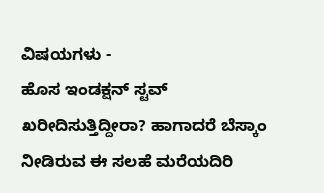ವಿಷಯಗಳು -
ಹೊಸ ಇಂಡಕ್ಷನ್ ಸ್ಟವ್ ಖರೀದಿಸುತ್ತಿದ್ದೀರಾ? ಹಾಗಾದರೆ ಬೆಸ್ಕಾಂ ನೀಡಿರುವ ಈ ಸಲಹೆ ಮರೆಯದಿರಿ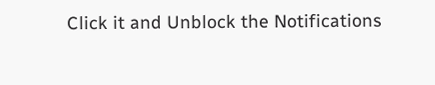Click it and Unblock the Notifications